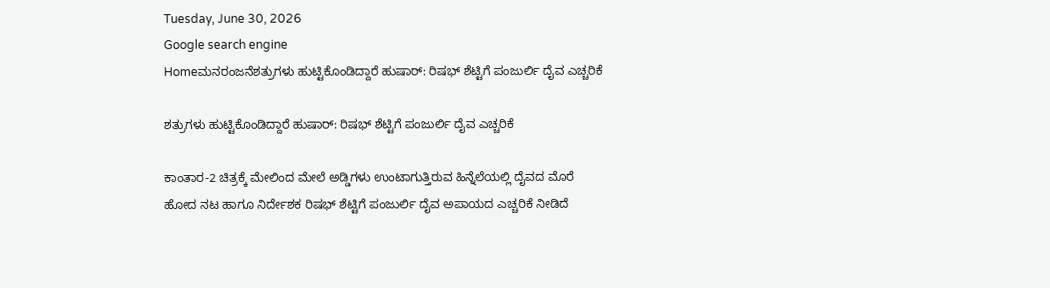Tuesday, June 30, 2026
Google search engine
Homeಮನರಂಜನೆಶತ್ರುಗಳು ಹುಟ್ಟಿಕೊಂಡಿದ್ದಾರೆ ಹುಷಾರ್: ರಿಷಭ್ ಶೆಟ್ಟಿಗೆ ಪಂಜುರ್ಲಿ ದೈವ ಎಚ್ಚರಿಕೆ

ಶತ್ರುಗಳು ಹುಟ್ಟಿಕೊಂಡಿದ್ದಾರೆ ಹುಷಾರ್: ರಿಷಭ್ ಶೆಟ್ಟಿಗೆ ಪಂಜುರ್ಲಿ ದೈವ ಎಚ್ಚರಿಕೆ

ಕಾಂತಾರ-2 ಚಿತ್ರಕ್ಕೆ ಮೇಲಿಂದ ಮೇಲೆ ಅಡ್ಡಿಗಳು ಉಂಟಾಗುತ್ತಿರುವ ಹಿನ್ನೆಲೆಯಲ್ಲಿ ದೈವದ ಮೊರೆ ಹೋದ ನಟ ಹಾಗೂ ನಿರ್ದೇಶಕ ರಿಷಭ್ ಶೆಟ್ಟಿಗೆ ಪಂಜುರ್ಲಿ ದೈವ ಅಪಾಯದ ಎಚ್ಚರಿಕೆ ನೀಡಿದೆ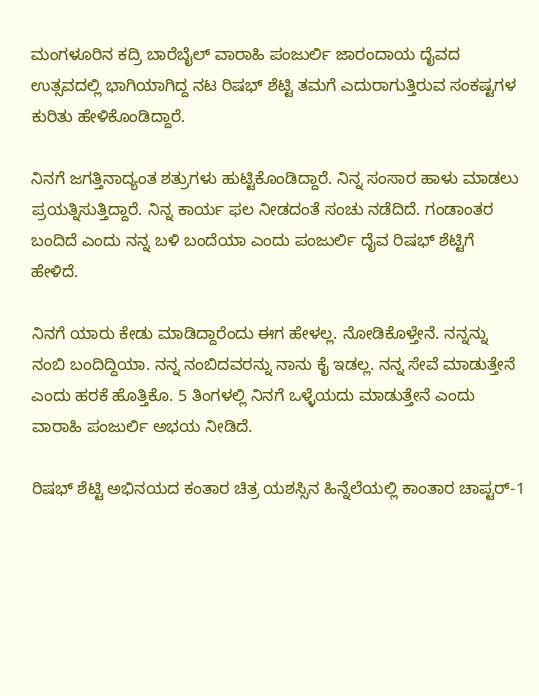ಮಂಗಳೂರಿನ ಕದ್ರಿ ಬಾರೆಬೈಲ್ ವಾರಾಹಿ ಪಂಜುರ್ಲಿ ಜಾರಂದಾಯ ದೈವದ ಉತ್ಸವದಲ್ಲಿ ಭಾಗಿಯಾಗಿದ್ದ ನಟ ರಿಷಭ್ ಶೆಟ್ಟಿ ತಮಗೆ ಎದುರಾಗುತ್ತಿರುವ ಸಂಕಷ್ಟಗಳ ಕುರಿತು ಹೇಳಿಕೊಂಡಿದ್ದಾರೆ.

ನಿನಗೆ ಜಗತ್ತಿನಾದ್ಯಂತ ಶತ್ರುಗಳು ಹುಟ್ಟಿಕೊಂಡಿದ್ದಾರೆ. ನಿನ್ನ ಸಂಸಾರ ಹಾಳು ಮಾಡಲು ಪ್ರಯತ್ನಿಸುತ್ತಿದ್ದಾರೆ. ನಿನ್ನ ಕಾರ್ಯ ಫಲ ನೀಡದಂತೆ ಸಂಚು ನಡೆದಿದೆ. ಗಂಡಾಂತರ ಬಂದಿದೆ ಎಂದು ನನ್ನ ಬಳಿ ಬಂದೆಯಾ ಎಂದು ಪಂಜುರ್ಲಿ ದೈವ ರಿಷಭ್ ಶೆಟ್ಟಿಗೆ ಹೇಳಿದೆ.

ನಿನಗೆ ಯಾರು ಕೇಡು ಮಾಡಿದ್ದಾರೆಂದು ಈಗ ಹೇಳಲ್ಲ. ನೋಡಿಕೊಳ್ತೇನೆ. ನನ್ನನ್ನು ನಂಬಿ ಬಂದಿದ್ದಿಯಾ. ನನ್ನ ನಂಬಿದವರನ್ನು ನಾನು ಕೈ ಇಡಲ್ಲ. ನನ್ನ ಸೇವೆ ಮಾಡುತ್ತೇನೆ ಎಂದು ಹರಕೆ ಹೊತ್ತಿಕೊ. 5 ತಿಂಗಳಲ್ಲಿ ನಿನಗೆ ಒಳ್ಳೆಯದು ಮಾಡುತ್ತೇನೆ ಎಂದು ವಾರಾಹಿ ಪಂಜುರ್ಲಿ ಅಭಯ ನೀಡಿದೆ.

ರಿಷಭ್ ಶೆಟ್ಟಿ ಅಭಿನಯದ ಕಂತಾರ ಚಿತ್ರ ಯಶಸ್ಸಿನ ಹಿನ್ನೆಲೆಯಲ್ಲಿ ಕಾಂತಾರ ಚಾಪ್ಟರ್-1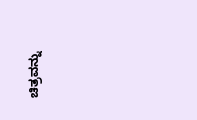ಚಿತ್ರವನ್ನು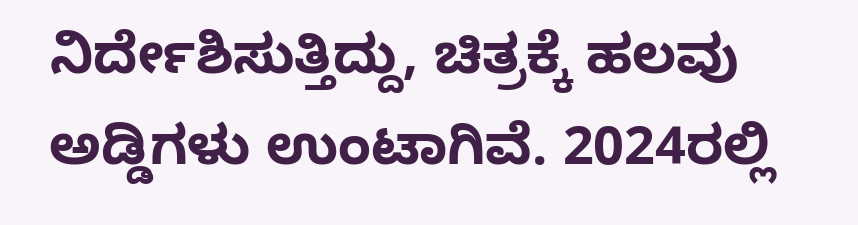ನಿರ್ದೇಶಿಸುತ್ತಿದ್ದು, ಚಿತ್ರಕ್ಕೆ ಹಲವು ಅಡ್ಡಿಗಳು ಉಂಟಾಗಿವೆ. 2024ರಲ್ಲಿ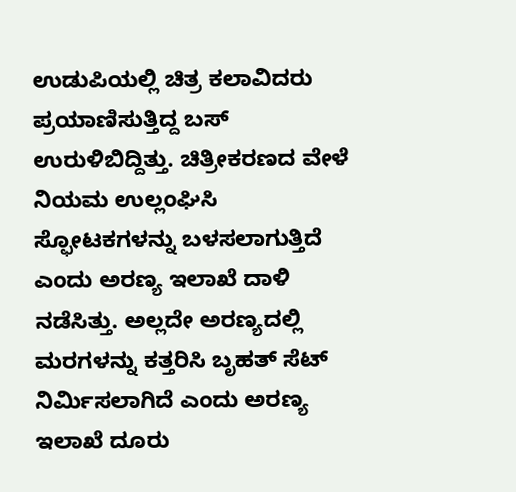ಉಡುಪಿಯಲ್ಲಿ ಚಿತ್ರ ಕಲಾವಿದರು ಪ್ರಯಾಣಿಸುತ್ತಿದ್ದ ಬಸ್ ಉರುಳಿಬಿದ್ದಿತ್ತು. ಚಿತ್ರೀಕರಣದ ವೇಳೆ ನಿಯಮ ಉಲ್ಲಂಘಿಸಿ ಸ್ಫೋಟಕಗಳನ್ನು ಬಳಸಲಾಗುತ್ತಿದೆ ಎಂದು ಅರಣ್ಯ ಇಲಾಖೆ ದಾಳಿ ನಡೆಸಿತ್ತು. ಅಲ್ಲದೇ ಅರಣ್ಯದಲ್ಲಿ ಮರಗಳನ್ನು ಕತ್ತರಿಸಿ ಬೃಹತ್ ಸೆಟ್ ನಿರ್ಮಿಸಲಾಗಿದೆ ಎಂದು ಅರಣ್ಯ ಇಲಾಖೆ ದೂರು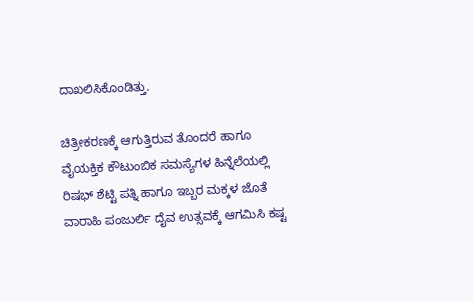ದಾಖಲಿಸಿಕೊಂಡಿತ್ತು.

ಚಿತ್ರೀಕರಣಕ್ಕೆ ಆಗುತ್ತಿರುವ ತೊಂದರೆ ಹಾಗೂ ವೈಯಕ್ತಿಕ ಕೌಟುಂಬಿಕ ಸಮಸ್ಯೆಗಳ ಹಿನ್ನೆಲೆಯಲ್ಲಿ ರಿಷಭ್ ಶೆಟ್ಟಿ ಪತ್ನಿ ಹಾಗೂ ಇಬ್ಬರ ಮಕ್ಕಳ ಜೊತೆ ವಾರಾಹಿ ಪಂಜುರ್ಲಿ ದೈವ ಉತ್ಸವಕ್ಕೆ ಆಗಮಿಸಿ ಕಷ್ಟ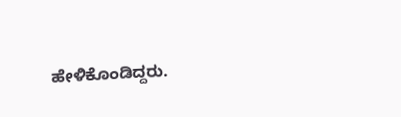ಹೇಳಿಕೊಂಡಿದ್ದರು.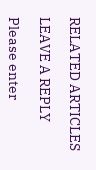RELATED ARTICLES

LEAVE A REPLY

Please enter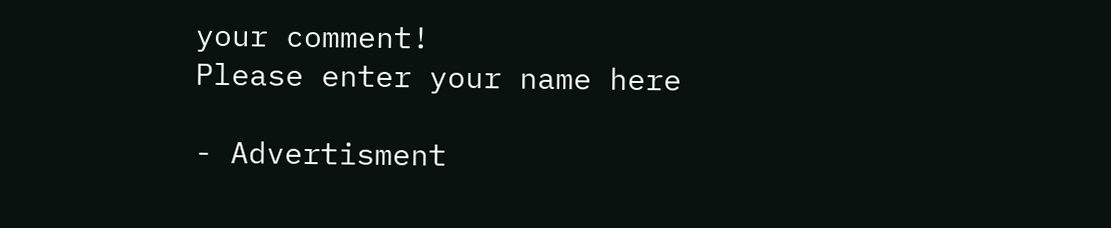your comment!
Please enter your name here

- Advertisment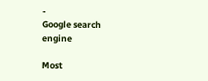-
Google search engine

Most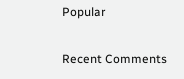Popular

Recent Comments